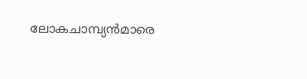ലോകചാമ്പ്യൻമാരെ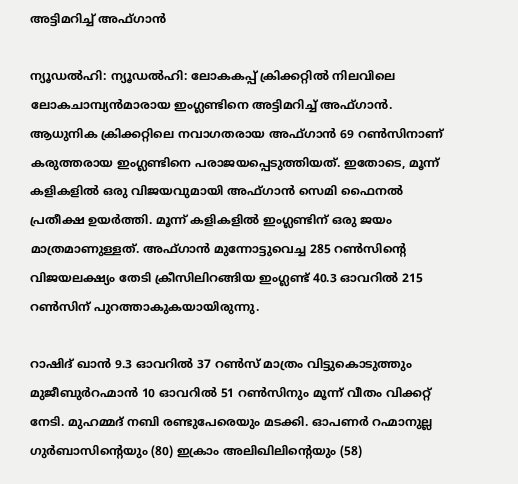അട്ടിമറിച്ച് അഫ്ഗാൻ

ന്യൂഡൽഹി: ന്യൂഡൽഹി: ലോകകപ്പ് ക്രിക്കറ്റിൽ നിലവിലെ ലോകചാമ്പ്യൻമാരായ ഇംഗ്ലണ്ടിനെ അട്ടിമറിച്ച് അഫ്ഗാൻ. ആധുനിക ക്രിക്കറ്റിലെ നവാഗതരായ അഫ്ഗാൻ 69 റൺസിനാണ് കരുത്തരായ ഇംഗ്ലണ്ടിനെ പരാജയപ്പെടുത്തിയത്. ഇതോടെ, മൂന്ന് കളികളിൽ ഒരു വിജയവുമായി അഫ്ഗാൻ സെമി ഫൈനൽ പ്രതീക്ഷ ഉയർത്തി. മൂന്ന് കളികളിൽ ഇംഗ്ലണ്ടിന് ഒരു ജയം മാത്രമാണുള്ളത്. അഫ്ഗാൻ മുന്നോട്ടുവെച്ച 285 റൺസിന്‍റെ വിജയലക്ഷ്യം തേടി ക്രീസിലിറങ്ങിയ ഇംഗ്ലണ്ട് 40.3 ഓവറിൽ 215 റൺസിന് പുറത്താകുകയായിരുന്നു.

റാഷിദ് ഖാൻ 9.3 ഓവറിൽ 37 റൺസ് മാത്രം വിട്ടുകൊടുത്തും മുജീബുർറഹ്മാൻ 10 ഓവറിൽ 51 റൺസിനും മൂന്ന് വീതം വിക്കറ്റ് നേടി. മുഹമ്മദ് നബി രണ്ടുപേരെയും മടക്കി. ഓപണർ റഹ്മാനുല്ല ഗുർബാസിന്റെയും (80) ഇക്രാം അലിഖിലിന്റെയും (58)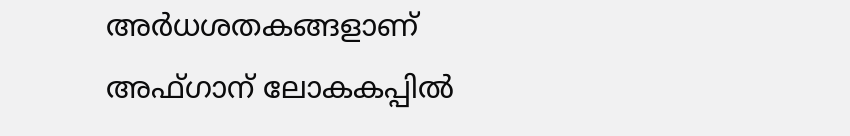അർധശതകങ്ങളാണ് അഫ്ഗാന് ലോകകപ്പിൽ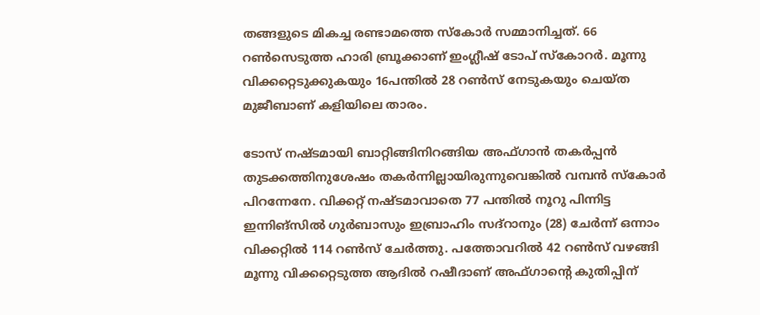തങ്ങളുടെ മികച്ച രണ്ടാമത്തെ സ്കോർ സമ്മാനിച്ചത്. 66 റൺസെടുത്ത ഹാരി ബ്രൂക്കാണ് ഇംഗ്ലീഷ് ടോപ് സ്കോറർ. മൂന്നു വിക്കറ്റെടുക്കുകയും 16പന്തിൽ 28 റൺസ് നേടുകയും ചെയ്ത മുജീബാണ് കളിയിലെ താരം.

ടോസ് നഷ്ടമായി ബാറ്റിങ്ങിനിറങ്ങിയ അഫ്ഗാൻ തകർപ്പൻ തുടക്കത്തിനുശേഷം തകർന്നില്ലായിരുന്നുവെങ്കിൽ വമ്പൻ സ്കോർ പിറന്നേനേ. വിക്കറ്റ് നഷ്ടമാവാതെ 77 പന്തിൽ നൂറു പിന്നിട്ട ഇന്നിങ്സിൽ ഗുർബാസും ഇബ്രാഹിം സദ്റാനും (28) ചേർന്ന് ഒന്നാം വിക്കറ്റിൽ 114 റൺസ് ചേർത്തു. പത്തോവറിൽ 42 റൺസ് വഴങ്ങി മൂന്നു വിക്കറ്റെടുത്ത ആദിൽ റഷീദാണ് അഫ്ഗാന്റെ കുതിപ്പിന്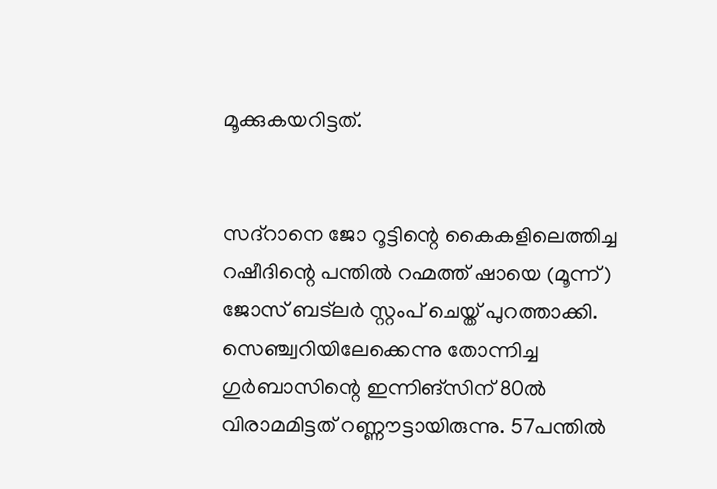മൂക്കുകയറിട്ടത്.


സദ്റാനെ ജോ റൂട്ടിന്റെ കൈകളിലെത്തിച്ച റഷീദിന്റെ പന്തിൽ റഹ്മത്ത് ഷായെ (മൂന്ന്) ജോസ് ബട്‍ലർ സ്റ്റംപ് ചെയ്ത് പുറത്താക്കി. സെഞ്ച്വറിയിലേക്കെന്നു തോന്നിച്ച ഗുർബാസിന്റെ ഇന്നിങ്സിന് 80ൽ വിരാമമിട്ടത് റണ്ണൗട്ടായിരുന്നു. 57പന്തിൽ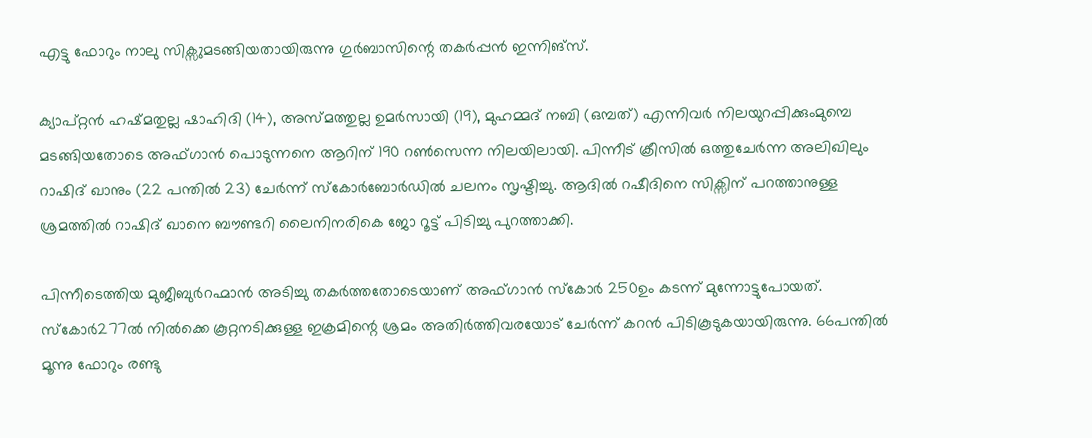എട്ടു ഫോറും നാലു സിക്സുമടങ്ങിയതായിരുന്നു ഗുർബാസിന്റെ തകർപ്പൻ ഇന്നിങ്സ്.

ക്യാപ്റ്റൻ ഹഷ്മതുല്ല ഷാഹിദി (14), അസ്മത്തുല്ല ഉമർസായി (19), മുഹമ്മദ് നബി (ഒമ്പത്) എന്നിവർ നിലയുറപ്പിക്കുംമുമ്പെ മടങ്ങിയതോടെ അഫ്ഗാൻ പൊടുന്നനെ ആറിന് 190 റൺസെന്ന നിലയിലായി. പിന്നീട് ക്രീസിൽ ഒത്തുചേർന്ന അലിഖിലും റാഷിദ് ഖാനും (22 പന്തിൽ 23) ചേർന്ന് സ്കോർബോർഡിൽ ചലനം സൃഷ്ടിച്ചു. ആദിൽ റഷീദിനെ സിക്സിന് പറത്താനുള്ള ശ്രമത്തിൽ റാഷിദ് ഖാനെ ബൗണ്ടറി ലൈനിനരികെ ജോ റൂട്ട് പിടിച്ചു പുറത്താക്കി.

പിന്നീടെത്തിയ മുജീബുർറഹ്മാൻ അടിച്ചു തകർത്തതോടെയാണ് അഫ്ഗാൻ സ്കോർ 250ഉം കടന്ന് മുന്നോട്ടുപോയത്. സ്കോർ277ൽ നിൽക്കെ കൂറ്റനടിക്കുള്ള ഇക്രമിന്റെ ശ്രമം അതിർത്തിവരയോട് ചേർന്ന് കറൻ പിടികൂടുകയായിരുന്നു. 66പന്തിൽ മൂന്നു ഫോറും രണ്ടു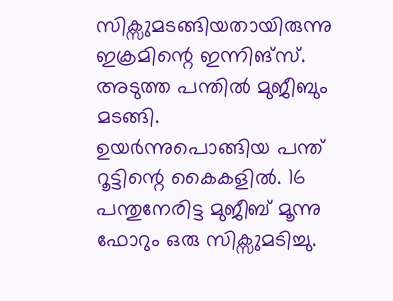സിക്സുമടങ്ങിയതായിരുന്നു ഇക്രമിന്റെ ഇന്നിങ്സ്. അടുത്ത പന്തിൽ മുജീബും മടങ്ങി. ഉയർന്നുപൊങ്ങിയ പന്ത് റൂട്ടിന്റെ കൈകളിൽ. 16 പന്തുനേരിട്ട മുജീബ് മൂന്നു ഫോറും ഒരു സിക്സുമടിച്ചു.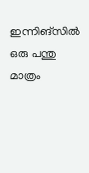ഇന്നിങ്സിൽ ഒരു പന്തു മാത്രം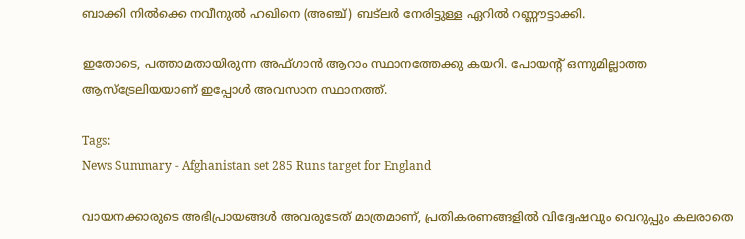ബാക്കി നിൽക്കെ നവീനുൽ ഹഖിനെ (അഞ്ച്) ബട്‍ലർ നേരിട്ടുള്ള ഏറിൽ റണ്ണൗട്ടാക്കി.

ഇതോടെ, പത്താമതായിരുന്ന അഫ്ഗാൻ ആറാം സ്ഥാനത്തേക്കു കയറി. പോയന്റ് ഒന്നുമില്ലാത്ത ആസ്ട്രേലിയയാണ് ഇപ്പോൾ അവസാന സ്ഥാനത്ത്.

Tags:
News Summary - Afghanistan set 285 Runs target for England

വായനക്കാരുടെ അഭിപ്രായങ്ങള്‍ അവരുടേത് മാത്രമാണ്, പ്രതികരണങ്ങളിൽ വിദ്വേഷവും വെറുപ്പും കലരാതെ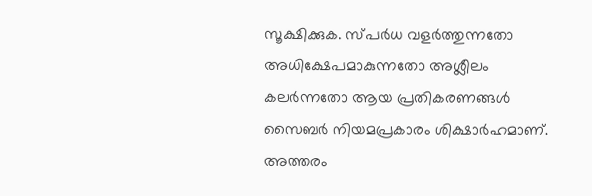സൂക്ഷിക്കുക. സ്പർധ വളർത്തുന്നതോ അധിക്ഷേപമാകുന്നതോ അശ്ലീലം കലർന്നതോ ആയ പ്രതികരണങ്ങൾ സൈബർ നിയമപ്രകാരം ശിക്ഷാർഹമാണ്. അത്തരം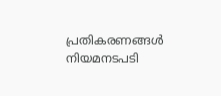പ്രതികരണങ്ങൾ നിയമനടപടി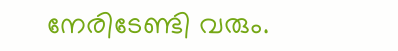നേരിടേണ്ടി വരും.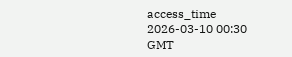access_time 2026-03-10 00:30 GMT